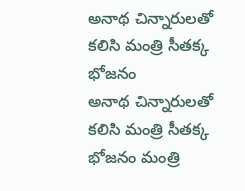అనాథ చిన్నారులతో కలిసి మంత్రి సీతక్క భోజనం
అనాథ చిన్నారులతో కలిసి మంత్రి సీతక్క భోజనం మంత్రి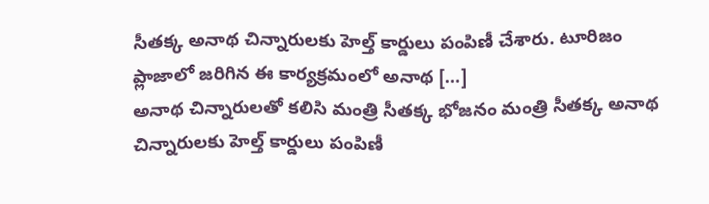సీతక్క అనాథ చిన్నారులకు హెల్త్ కార్డులు పంపిణీ చేశారు. టూరిజం ప్లాజాలో జరిగిన ఈ కార్యక్రమంలో అనాథ […]
అనాథ చిన్నారులతో కలిసి మంత్రి సీతక్క భోజనం మంత్రి సీతక్క అనాథ చిన్నారులకు హెల్త్ కార్డులు పంపిణీ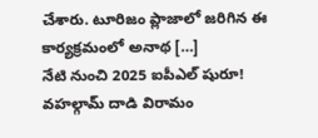చేశారు. టూరిజం ప్లాజాలో జరిగిన ఈ కార్యక్రమంలో అనాథ […]
నేటి నుంచి 2025 ఐపీఎల్ షురూ! వహల్గామ్ దాడి విరామం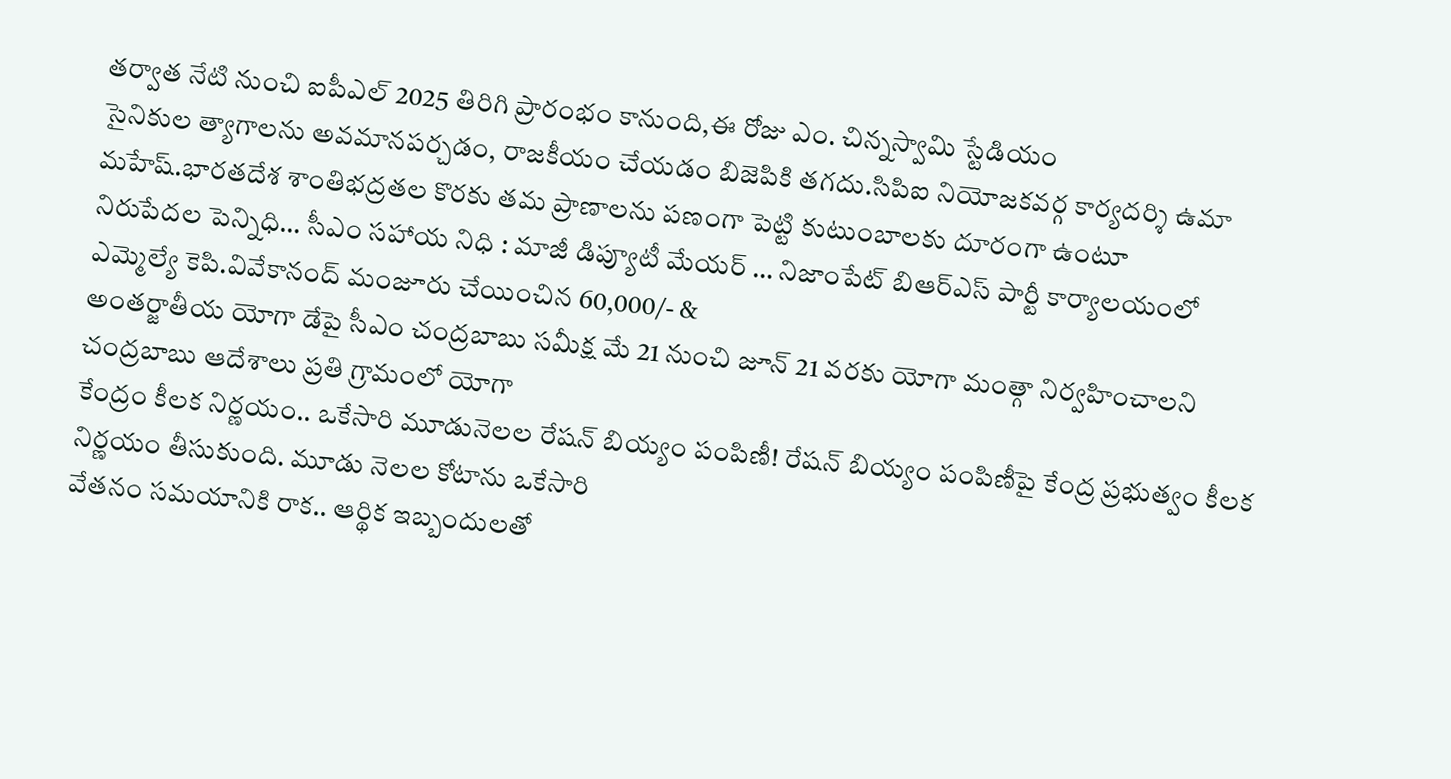తర్వాత నేటి నుంచి ఐపీఎల్ 2025 తిరిగి ప్రారంభం కానుంది,ఈ రోజు ఎం. చిన్నస్వామి స్టేడియం
సైనికుల త్యాగాలను అవమానపర్చడం, రాజకీయం చేయడం బిజెపికి తగదు.సిపిఐ నియోజకవర్గ కార్యదర్శి ఉమా మహేష్.భారతదేశ శాంతిభద్రతల కొరకు తమ ప్రాణాలను పణంగా పెట్టి కుటుంబాలకు దూరంగా ఉంటూ
నిరుపేదల పెన్నిధి… సీఎం సహాయ నిధి : మాజీ డిప్యూటీ మేయర్ … నిజాంపేట్ బిఆర్ఎస్ పార్టీ కార్యాలయంలో ఎమ్మెల్యే కెపి.వివేకానంద్ మంజూరు చేయించిన 60,000/- &
అంతర్జాతీయ యోగా డేపై సీఎం చంద్రబాబు సమీక్ష మే 21 నుంచి జూన్ 21 వరకు యోగా మంత్గా నిర్వహించాలని చంద్రబాబు ఆదేశాలు ప్రతి గ్రామంలో యోగా
కేంద్రం కీలక నిర్ణయం.. ఒకేసారి మూడునెలల రేషన్ బియ్యం పంపిణీ! రేషన్ బియ్యం పంపిణీపై కేంద్ర ప్రభుత్వం కీలక నిర్ణయం తీసుకుంది. మూడు నెలల కోటాను ఒకేసారి
వేతనం సమయానికి రాక.. ఆర్థిక ఇబ్బందులతో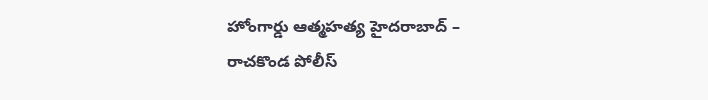హోంగార్డు ఆత్మహత్య హైదరాబాద్ – రాచకొండ పోలీస్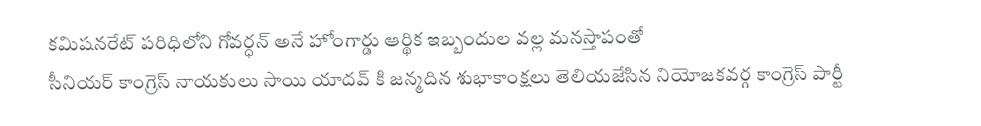కమిషనరేట్ పరిధిలోని గోవర్ధన్ అనే హోంగార్డు ఆర్థిక ఇబ్బందుల వల్ల మనస్తాపంతో
సీనియర్ కాంగ్రెస్ నాయకులు సాయి యాదవ్ కి జన్మదిన శుభాకాంక్షలు తెలియజేసిన నియోజకవర్గ కాంగ్రెస్ పార్టీ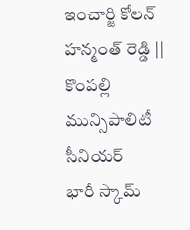ఇంచార్జి కోలన్ హన్మంత్ రెడ్డి || కొంపల్లి మున్సిపాలిటీ సీనియర్
భారీ స్కామ్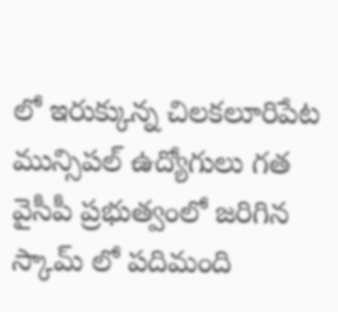లో ఇరుక్కున్న చిలకలూరిపేట మున్సిపల్ ఉద్యోగులు గత వైసీపీ ప్రభుత్వంలో జరిగిన స్కామ్ లో పదిమంది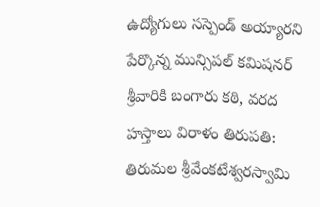ఉద్యోగులు సస్పెండ్ అయ్యారని పేర్కొన్న మున్సిపల్ కమిషనర్
శ్రీవారికి బంగారు కఠి, వరద హస్తాలు విరాళం తిరుపతి: తిరుమల శ్రీవేంకటేశ్వరస్వామి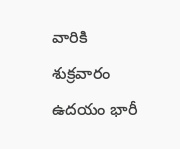వారికి శుక్రవారం ఉదయం భారీ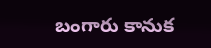బంగారు కానుక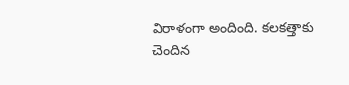విరాళంగా అందింది. కలకత్తాకు చెందిన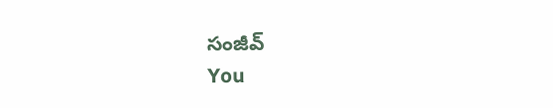సంజీవ్
You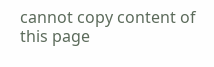cannot copy content of this page